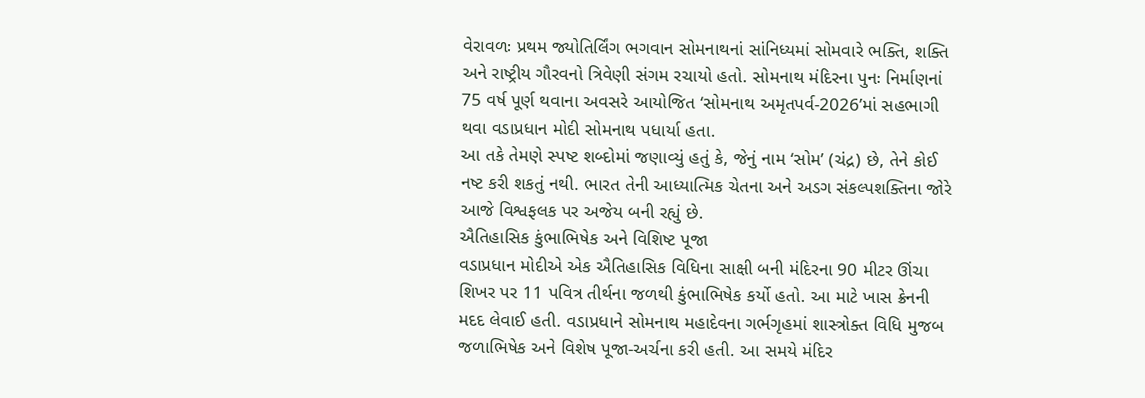વેરાવળઃ પ્રથમ જ્યોતિર્લિંગ ભગવાન સોમનાથનાં સાંનિધ્યમાં સોમવારે ભક્તિ, શક્તિ અને રાષ્ટ્રીય ગૌરવનો ત્રિવેણી સંગમ રચાયો હતો. સોમનાથ મંદિરના પુનઃ નિર્માણનાં 75 વર્ષ પૂર્ણ થવાના અવસરે આયોજિત ‘સોમનાથ અમૃતપર્વ-2026’માં સહભાગી થવા વડાપ્રધાન મોદી સોમનાથ પધાર્યા હતા.
આ તકે તેમણે સ્પષ્ટ શબ્દોમાં જણાવ્યું હતું કે, જેનું નામ ‘સોમ’ (ચંદ્ર) છે, તેને કોઈ નષ્ટ કરી શકતું નથી. ભારત તેની આધ્યાત્મિક ચેતના અને અડગ સંકલ્પશક્તિના જોરે આજે વિશ્વફલક પર અજેય બની રહ્યું છે.
ઐતિહાસિક કુંભાભિષેક અને વિશિષ્ટ પૂજા
વડાપ્રધાન મોદીએ એક ઐતિહાસિક વિધિના સાક્ષી બની મંદિરના 90 મીટર ઊંચા શિખર પર 11 પવિત્ર તીર્થના જળથી કુંભાભિષેક કર્યો હતો. આ માટે ખાસ ક્રેનની મદદ લેવાઈ હતી. વડાપ્રધાને સોમનાથ મહાદેવના ગર્ભગૃહમાં શાસ્ત્રોક્ત વિધિ મુજબ જળાભિષેક અને વિશેષ પૂજા-અર્ચના કરી હતી. આ સમયે મંદિર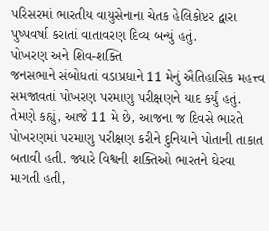પરિસરમાં ભારતીય વાયુસેનાના ચેતક હેલિકોપ્ટર દ્વારા પુષ્પવર્ષા કરાતાં વાતાવરણ દિવ્ય બન્યું હતું.
પોખરણ અને શિવ-શક્તિ
જનસભાને સંબોધતાં વડાપ્રધાને 11 મેનું ઐતિહાસિક મહત્ત્વ સમજાવતાં પોખરણ પરમાણુ પરીક્ષણને યાદ કર્યું હતું. તેમણે કહ્યું, આજે 11 મે છે, આજના જ દિવસે ભારતે પોખરણમાં પરમાણુ પરીક્ષણ કરીને દુનિયાને પોતાની તાકાત બતાવી હતી. જ્યારે વિશ્વની શક્તિઓ ભારતને ઘેરવા માગતી હતી,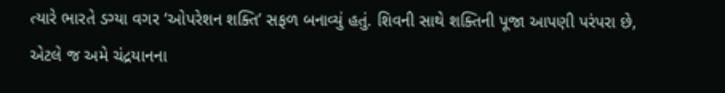ત્યારે ભારતે ડગ્યા વગર ‘ઓપરેશન શક્તિ’ સફળ બનાવ્યું હતું. શિવની સાથે શક્તિની પૂજા આપણી પરંપરા છે, એટલે જ અમે ચંદ્રયાનના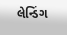લેન્ડિંગ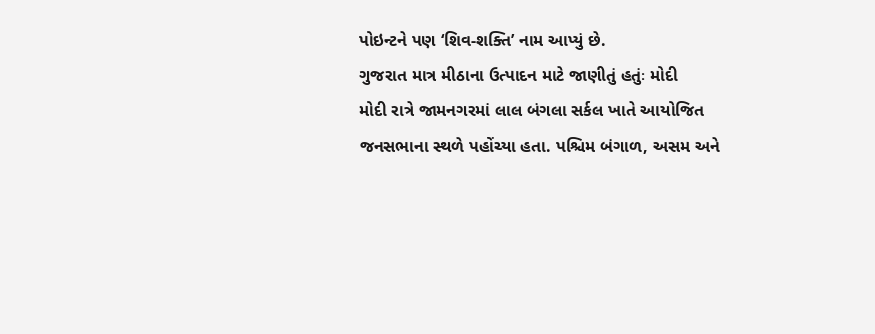પોઇન્ટને પણ ‘શિવ-શક્તિ’ નામ આપ્યું છે.
ગુજરાત માત્ર મીઠાના ઉત્પાદન માટે જાણીતું હતુંઃ મોદી
મોદી રાત્રે જામનગરમાં લાલ બંગલા સર્કલ ખાતે આયોજિત જનસભાના સ્થળે પહોંચ્યા હતા. પશ્ચિમ બંગાળ, અસમ અને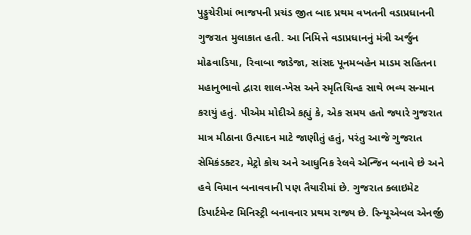પુડ્ડુચેરીમાં ભાજપની પ્રચંડ જીત બાદ પ્રથમ વખતની વડાપ્રધાનની ગુજરાત મુલાકાત હતી. આ નિમિત્તે વડાપ્રધાનનું મંત્રી અર્જુન મોઢવાડિયા, રિવાબા જાડેજા, સાંસદ પૂનમબહેન માડમ સહિતના મહાનુભાવો દ્વારા શાલ-ખેસ અને સ્મૃતિચિન્હ સાથે ભવ્ય સન્માન કરાયું હતું. પીએમ મોદીએ કહ્યું કે, એક સમય હતો જ્યારે ગુજરાત માત્ર મીઠાના ઉત્પાદન માટે જાણીતું હતું, પરંતુ આજે ગુજરાત સેમિકંડક્ટર, મેટ્રો કોચ અને આધુનિક રેલવે એન્જિન બનાવે છે અને હવે વિમાન બનાવવાની પણ તૈયારીમાં છે. ગુજરાત ક્લાઇમેટ ડિપાર્ટમેન્ટ મિનિસ્ટ્રી બનાવનાર પ્રથમ રાજ્ય છે. રિન્યૂએબલ એનર્જી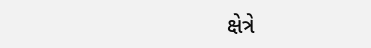ક્ષેત્રે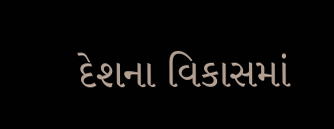દેશના વિકાસમાં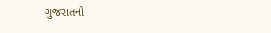ગુજરાતનો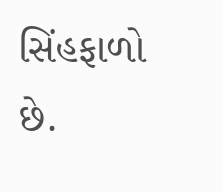સિંહફાળો છે.